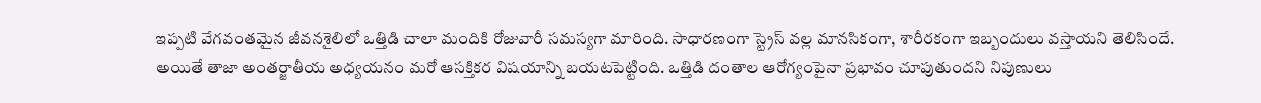ఇప్పటి వేగవంతమైన జీవనశైలిలో ఒత్తిడి చాలా మందికి రోజువారీ సమస్యగా మారింది. సాధారణంగా స్ట్రెస్ వల్ల మానసికంగా, శారీరకంగా ఇబ్బందులు వస్తాయని తెలిసిందే. అయితే తాజా అంతర్జాతీయ అధ్యయనం మరో ఆసక్తికర విషయాన్ని బయటపెట్టింది. ఒత్తిడి దంతాల ఆరోగ్యంపైనా ప్రభావం చూపుతుందని నిపుణులు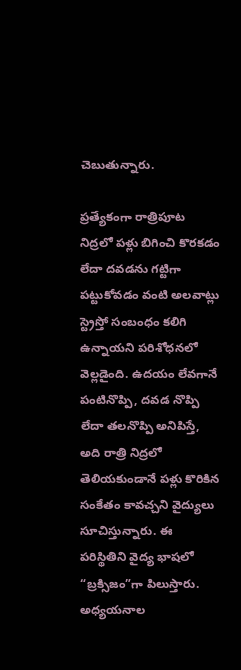చెబుతున్నారు.

ప్రత్యేకంగా రాత్రిపూట నిద్రలో పళ్లు బిగించి కొరకడం లేదా దవడను గట్టిగా పట్టుకోవడం వంటి అలవాట్లు స్ట్రెస్తో సంబంధం కలిగి ఉన్నాయని పరిశోధనలో వెల్లడైంది. ఉదయం లేవగానే పంటినొప్పి, దవడ నొప్పి లేదా తలనొప్పి అనిపిస్తే, అది రాత్రి నిద్రలో తెలియకుండానే పళ్లు కొరికిన సంకేతం కావచ్చని వైద్యులు సూచిస్తున్నారు. ఈ పరిస్థితిని వైద్య భాషలో “బ్రక్సిజం”గా పిలుస్తారు.
అధ్యయనాల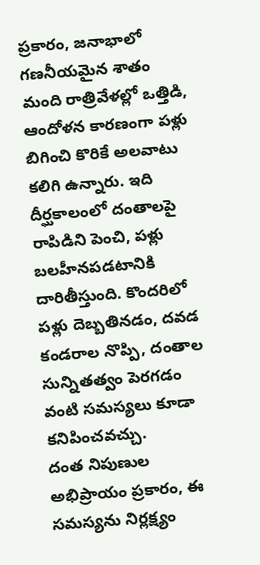ప్రకారం, జనాభాలో గణనీయమైన శాతం మంది రాత్రివేళల్లో ఒత్తిడి, ఆందోళన కారణంగా పళ్లు బిగించి కొరికే అలవాటు కలిగి ఉన్నారు. ఇది దీర్ఘకాలంలో దంతాలపై రాపిడిని పెంచి, పళ్లు బలహీనపడటానికి దారితీస్తుంది. కొందరిలో పళ్లు దెబ్బతినడం, దవడ కండరాల నొప్పి, దంతాల సున్నితత్వం పెరగడం వంటి సమస్యలు కూడా కనిపించవచ్చు.
దంత నిపుణుల అభిప్రాయం ప్రకారం, ఈ సమస్యను నిర్లక్ష్యం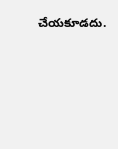చేయకూడదు.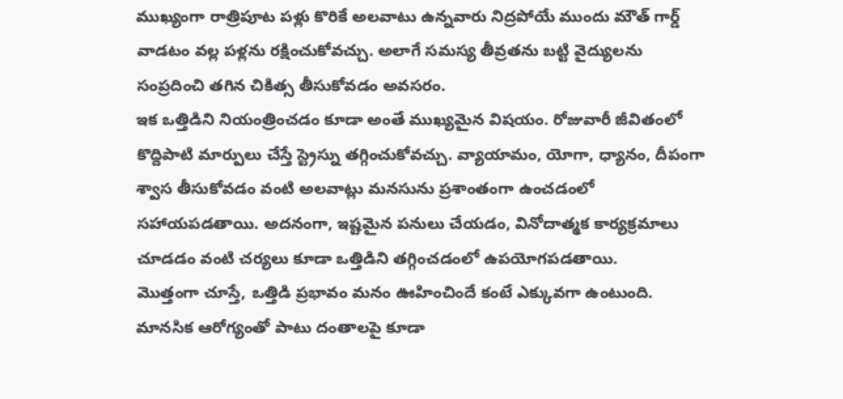ముఖ్యంగా రాత్రిపూట పళ్లు కొరికే అలవాటు ఉన్నవారు నిద్రపోయే ముందు మౌత్ గార్డ్ వాడటం వల్ల పళ్లను రక్షించుకోవచ్చు. అలాగే సమస్య తీవ్రతను బట్టి వైద్యులను సంప్రదించి తగిన చికిత్స తీసుకోవడం అవసరం.
ఇక ఒత్తిడిని నియంత్రించడం కూడా అంతే ముఖ్యమైన విషయం. రోజువారీ జీవితంలో కొద్దిపాటి మార్పులు చేస్తే స్ట్రెస్ను తగ్గించుకోవచ్చు. వ్యాయామం, యోగా, ధ్యానం, దీపంగా శ్వాస తీసుకోవడం వంటి అలవాట్లు మనసును ప్రశాంతంగా ఉంచడంలో సహాయపడతాయి. అదనంగా, ఇష్టమైన పనులు చేయడం, వినోదాత్మక కార్యక్రమాలు చూడడం వంటి చర్యలు కూడా ఒత్తిడిని తగ్గించడంలో ఉపయోగపడతాయి.
మొత్తంగా చూస్తే, ఒత్తిడి ప్రభావం మనం ఊహించిందే కంటే ఎక్కువగా ఉంటుంది. మానసిక ఆరోగ్యంతో పాటు దంతాలపై కూడా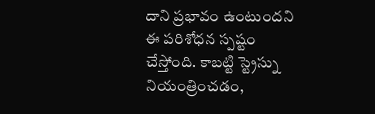దాని ప్రభావం ఉంటుందని ఈ పరిశోధన స్పష్టం చేస్తోంది. కాబట్టి స్ట్రెస్ను నియంత్రించడం,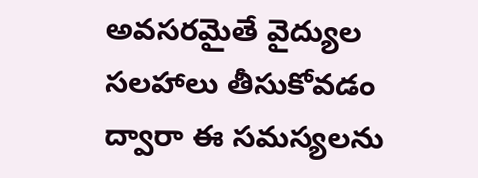అవసరమైతే వైద్యుల సలహాలు తీసుకోవడం ద్వారా ఈ సమస్యలను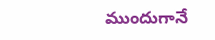ముందుగానే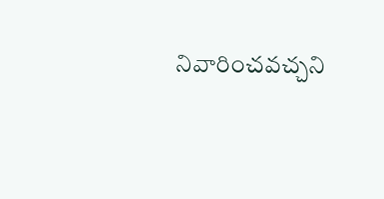నివారించవచ్చని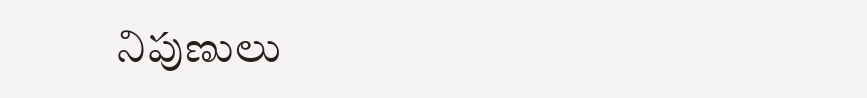నిపుణులు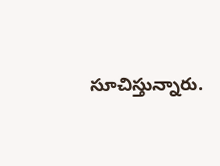సూచిస్తున్నారు.